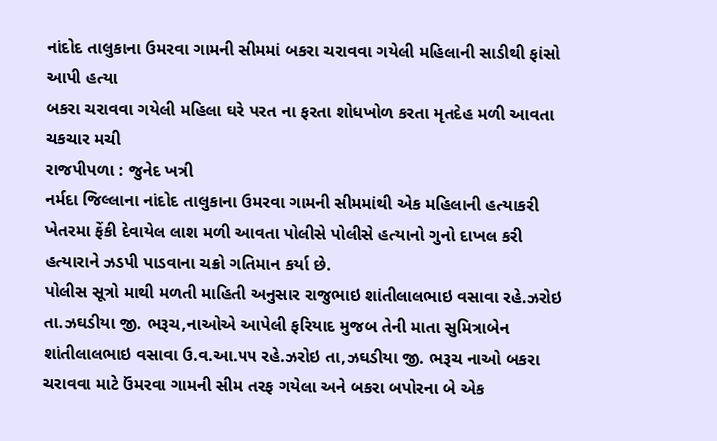નાંદોદ તાલુકાના ઉમરવા ગામની સીમમાં બકરા ચરાવવા ગયેલી મહિલાની સાડીથી ફાંસો આપી હત્યા
બકરા ચરાવવા ગયેલી મહિલા ઘરે પરત ના ફરતા શોધખોળ કરતા મૃતદેહ મળી આવતા ચકચાર મચી
રાજપીપળા : જુનેદ ખત્રી
નર્મદા જિલ્લાના નાંદોદ તાલુકાના ઉમરવા ગામની સીમમાંથી એક મહિલાની હત્યાકરી ખેતરમા ફેંકી દેવાયેલ લાશ મળી આવતા પોલીસે પોલીસે હત્યાનો ગુનો દાખલ કરી હત્યારાને ઝડપી પાડવાના ચક્રો ગતિમાન કર્યા છે.
પોલીસ સૂત્રો માથી મળતી માહિતી અનુસાર રાજુભાઇ શાંતીલાલભાઇ વસાવા રહે.ઝરોઇ તા.ઝઘડીયા જી. ભરૂચ,નાઓએ આપેલી ફરિયાદ મુજબ તેની માતા સુમિત્રાબેન શાંતીલાલભાઇ વસાવા ઉ.વ.આ.૫૫ રહે.ઝરોઇ તા,ઝઘડીયા જી. ભરૂચ નાઓ બકરા ચરાવવા માટે ઉંમરવા ગામની સીમ તરફ ગયેલા અને બકરા બપોરના બે એક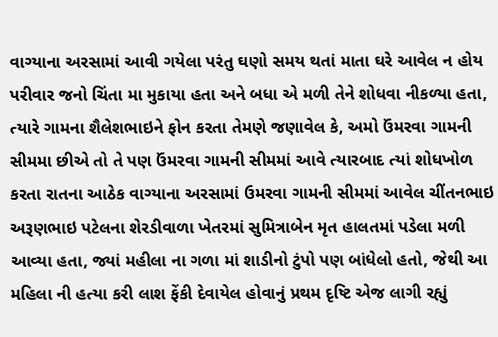વાગ્યાના અરસામાં આવી ગયેલા પરંતુ ઘણો સમય થતાં માતા ઘરે આવેલ ન હોય પરીવાર જનો ચિંતા મા મુકાયા હતા અને બધા એ મળી તેને શોધવા નીકળ્યા હતા, ત્યારે ગામના શૈલેશભાઇને ફોન કરતા તેમણે જણાવેલ કે, અમો ઉંમરવા ગામની સીમમા છીએ તો તે પણ ઉંમરવા ગામની સીમમાં આવે ત્યારબાદ ત્યાં શોધખોળ કરતા રાતના આઠેક વાગ્યાના અરસામાં ઉમરવા ગામની સીમમાં આવેલ ચીંતનભાઇ અરૂણભાઇ પટેલના શેરડીવાળા ખેતરમાં સુમિત્રાબેન મૃત હાલતમાં પડેલા મળી આવ્યા હતા, જ્યાં મહીલા ના ગળા માં શાડીનો ટુંપો પણ બાંધેલો હતો, જેથી આ મહિલા ની હત્યા કરી લાશ ફેંકી દેવાયેલ હોવાનું પ્રથમ દૃષ્ટિ એજ લાગી રહ્યું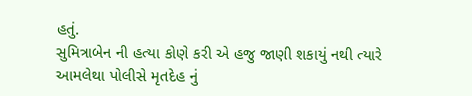હતું.
સુમિત્રાબેન ની હત્યા કોણે કરી એ હજુ જાણી શકાયું નથી ત્યારે આમલેથા પોલીસે મૃતદેહ નું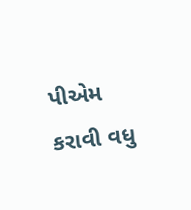પીએમ કરાવી વધુ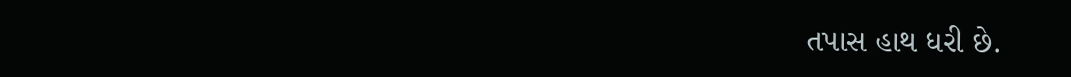તપાસ હાથ ધરી છે.